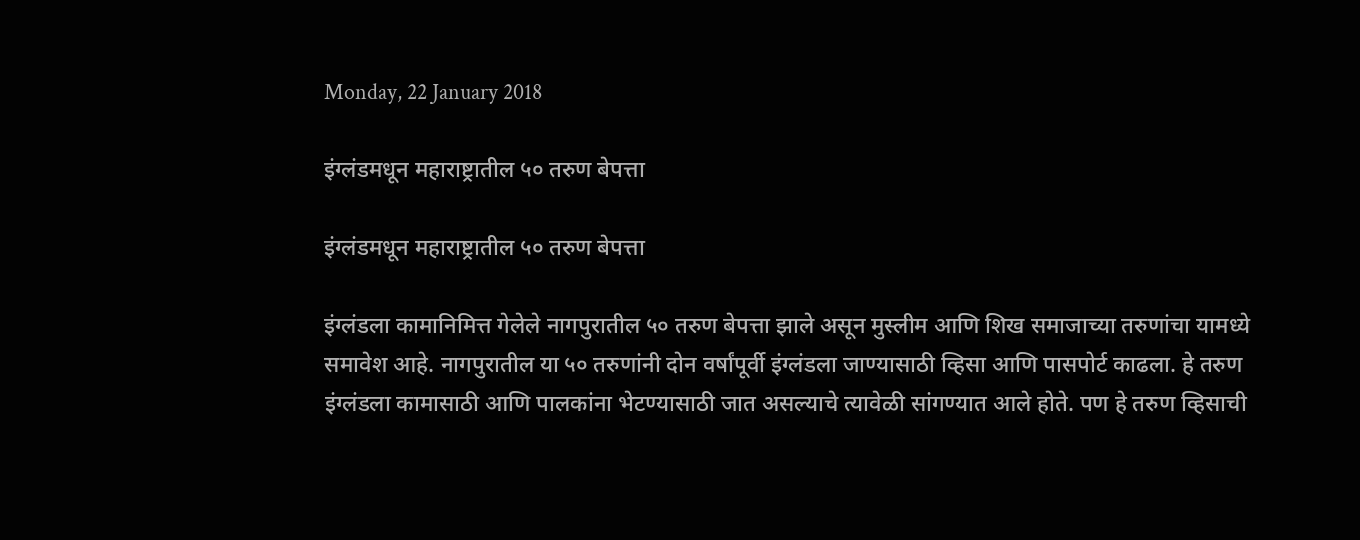Monday, 22 January 2018

इंग्लंडमधून महाराष्ट्रातील ५० तरुण बेपत्ता

इंग्लंडमधून महाराष्ट्रातील ५० तरुण बेपत्ता

इंग्लंडला कामानिमित्त गेलेले नागपुरातील ५० तरुण बेपत्ता झाले असून मुस्लीम आणि शिख समाजाच्या तरुणांचा यामध्ये समावेश आहे. नागपुरातील या ५० तरुणांनी दोन वर्षांपूर्वी इंग्लंडला जाण्यासाठी व्हिसा आणि पासपोर्ट काढला. हे तरुण इंग्लंडला कामासाठी आणि पालकांना भेटण्यासाठी जात असल्याचे त्यावेळी सांगण्यात आले होते. पण हे तरुण व्हिसाची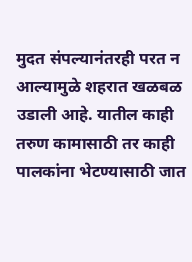मुदत संपल्यानंतरही परत न आल्यामुळे शहरात खळबळ उडाली आहे. यातील काही तरुण कामासाठी तर काही पालकांना भेटण्यासाठी जात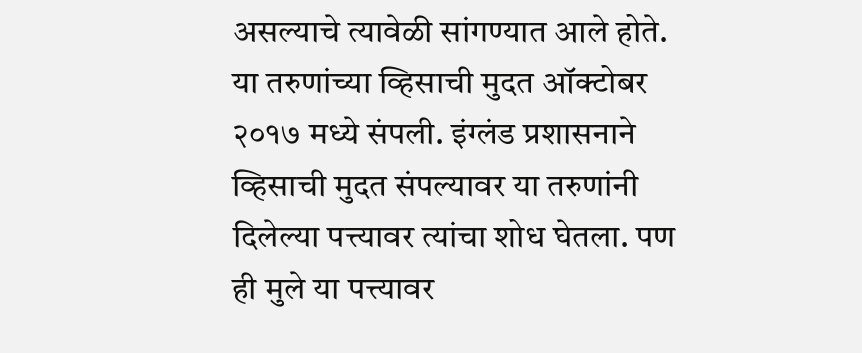असल्याचे त्यावेळी सांगण्यात आले होते. या तरुणांच्या व्हिसाची मुदत ऑक्टोबर २०१७ मध्ये संपली. इंग्लंड प्रशासनाने व्हिसाची मुदत संपल्यावर या तरुणांनी दिलेल्या पत्त्यावर त्यांचा शोध घेतला. पण ही मुले या पत्त्यावर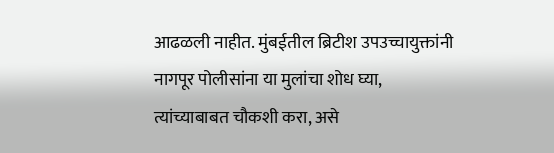आढळली नाहीत. मुंबईतील ब्रिटीश उपउच्चायुक्तांनी नागपूर पोलीसांना या मुलांचा शोध घ्या, त्यांच्याबाबत चौकशी करा, असे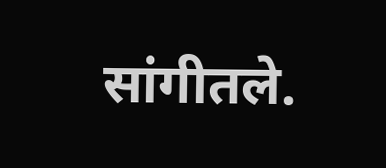सांगीतले.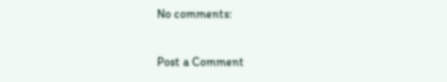No comments:

Post a Comment